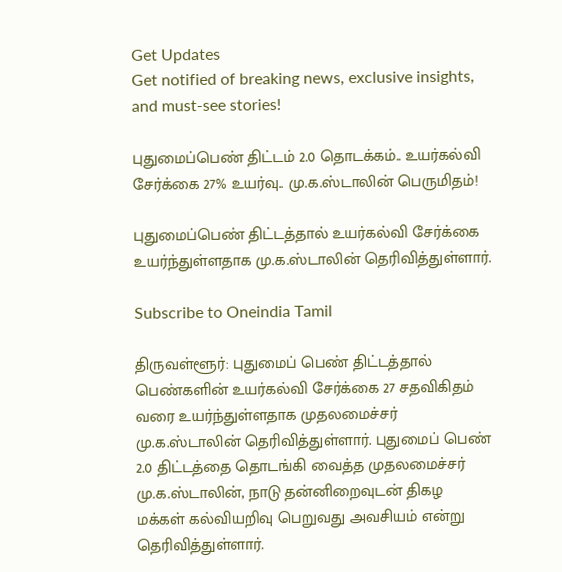Get Updates
Get notified of breaking news, exclusive insights, and must-see stories!

புதுமைப்பெண் திட்டம் 2.0 தொடக்கம்.. உயர்கல்வி சேர்க்கை 27% உயர்வு.. மு.க.ஸ்டாலின் பெருமிதம்!

புதுமைப்பெண் திட்டத்தால் உயர்கல்வி சேர்க்கை உயர்ந்துள்ளதாக மு.க.ஸ்டாலின் தெரிவித்துள்ளார்.

Subscribe to Oneindia Tamil

திருவள்ளூர்: புதுமைப் பெண் திட்டத்தால் பெண்களின் உயர்கல்வி சேர்க்கை 27 சதவிகிதம் வரை உயர்ந்துள்ளதாக முதலமைச்சர் மு.க.ஸ்டாலின் தெரிவித்துள்ளார். புதுமைப் பெண் 2.0 திட்டத்தை தொடங்கி வைத்த முதலமைச்சர் மு.க.ஸ்டாலின், நாடு தன்னிறைவுடன் திகழ மக்கள் கல்வியறிவு பெறுவது அவசியம் என்று தெரிவித்துள்ளார்.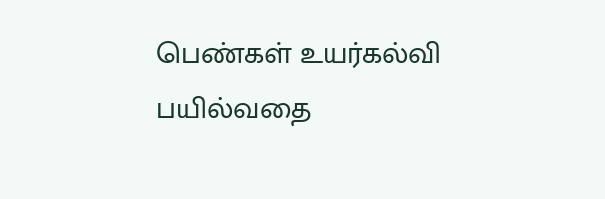பெண்கள் உயர்கல்வி பயில்வதை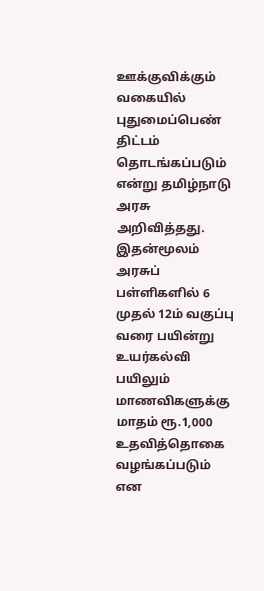ஊக்குவிக்கும் வகையில் புதுமைப்பெண் திட்டம் தொடங்கப்படும் என்று தமிழ்நாடு அரசு அறிவித்தது. இதன்மூலம் அரசுப் பள்ளிகளில் 6 முதல் 12ம் வகுப்பு வரை பயின்று உயர்கல்வி பயிலும் மாணவிகளுக்கு மாதம் ரூ.1,000 உதவித்தொகை வழங்கப்படும் என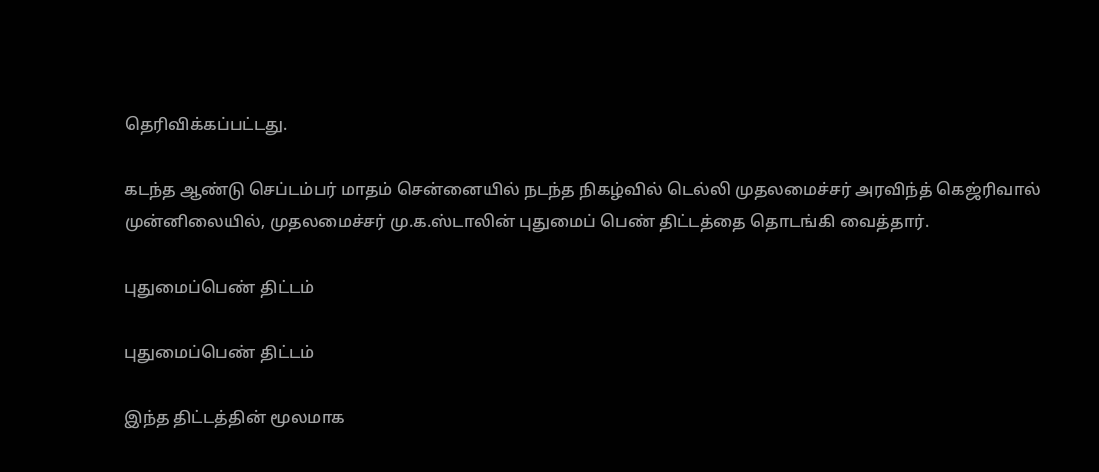தெரிவிக்கப்பட்டது.

கடந்த ஆண்டு செப்டம்பர் மாதம் சென்னையில் நடந்த நிகழ்வில் டெல்லி முதலமைச்சர் அரவிந்த் கெஜ்ரிவால் முன்னிலையில், முதலமைச்சர் மு.க.ஸ்டாலின் புதுமைப் பெண் திட்டத்தை தொடங்கி வைத்தார்.

புதுமைப்பெண் திட்டம்

புதுமைப்பெண் திட்டம்

இந்த திட்டத்தின் மூலமாக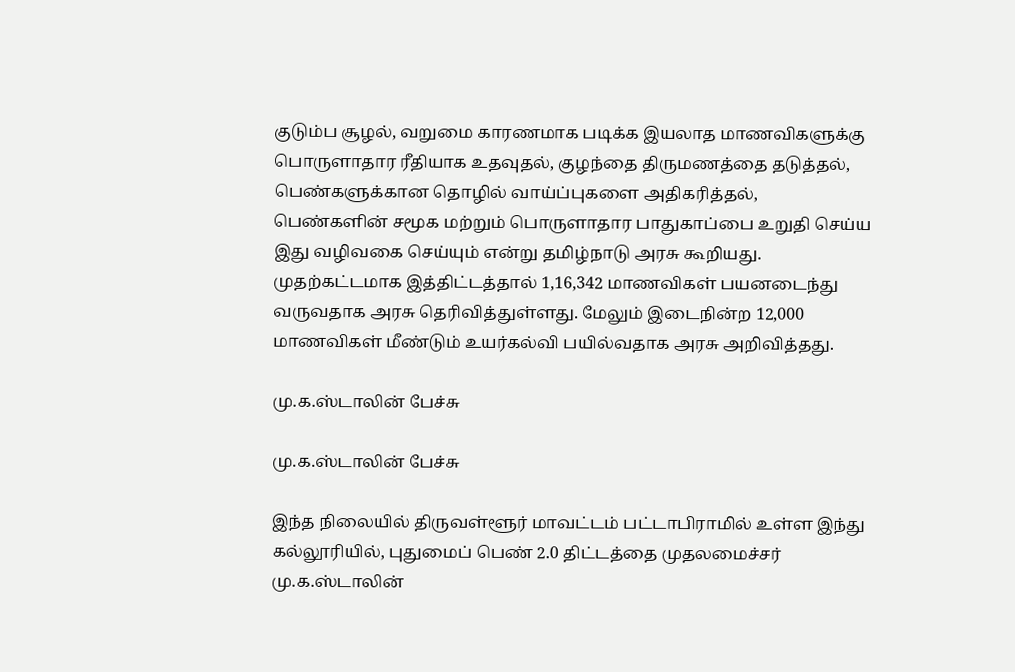குடும்ப சூழல், வறுமை காரணமாக படிக்க இயலாத மாணவிகளுக்கு பொருளாதார ரீதியாக உதவுதல், குழந்தை திருமணத்தை தடுத்தல், பெண்களுக்கான தொழில் வாய்ப்புகளை அதிகரித்தல், பெண்களின் சமூக மற்றும் பொருளாதார பாதுகாப்பை உறுதி செய்ய இது வழிவகை செய்யும் என்று தமிழ்நாடு அரசு கூறியது. முதற்கட்டமாக இத்திட்டத்தால் 1,16,342 மாணவிகள் பயனடைந்து வருவதாக அரசு தெரிவித்துள்ளது. மேலும் இடைநின்ற 12,000 மாணவிகள் மீண்டும் உயர்கல்வி பயில்வதாக அரசு அறிவித்தது.

மு.க.ஸ்டாலின் பேச்சு

மு.க.ஸ்டாலின் பேச்சு

இந்த நிலையில் திருவள்ளூர் மாவட்டம் பட்டாபிராமில் உள்ள இந்து கல்லூரியில், புதுமைப் பெண் 2.0 திட்டத்தை முதலமைச்சர் மு.க.ஸ்டாலின்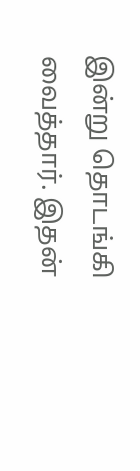இன்று தொடங்கி வைத்தார். இதன்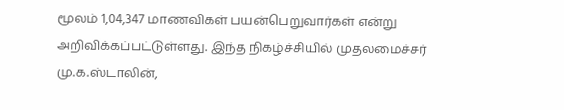மூலம் 1,04,347 மாணவிகள் பயன்பெறுவார்கள் என்று அறிவிக்கப்பட்டுள்ளது. இந்த நிகழ்ச்சியில் முதலமைச்சர் மு.க.ஸ்டாலின்,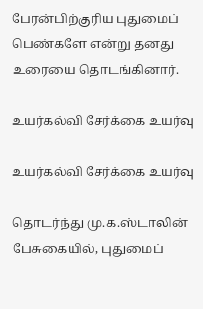பேரன்பிற்குரிய புதுமைப் பெண்களே என்று தனது உரையை தொடங்கினார்.

உயர்கல்வி சேர்க்கை உயர்வு

உயர்கல்வி சேர்க்கை உயர்வு

தொடர்ந்து மு.க.ஸ்டாலின் பேசுகையில், புதுமைப்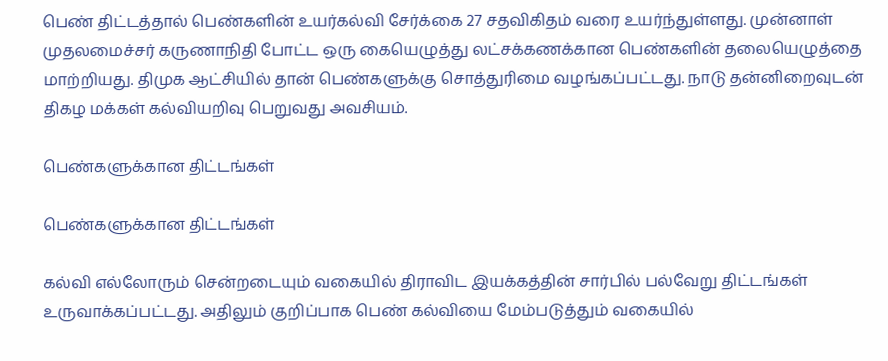பெண் திட்டத்தால் பெண்களின் உயர்கல்வி சேர்க்கை 27 சதவிகிதம் வரை உயர்ந்துள்ளது. முன்னாள் முதலமைச்சர் கருணாநிதி போட்ட ஒரு கையெழுத்து லட்சக்கணக்கான பெண்களின் தலையெழுத்தை மாற்றியது. திமுக ஆட்சியில் தான் பெண்களுக்கு சொத்துரிமை வழங்கப்பட்டது. நாடு தன்னிறைவுடன் திகழ மக்கள் கல்வியறிவு பெறுவது அவசியம்.

பெண்களுக்கான திட்டங்கள்

பெண்களுக்கான திட்டங்கள்

கல்வி எல்லோரும் சென்றடையும் வகையில் திராவிட இயக்கத்தின் சார்பில் பல்வேறு திட்டங்கள் உருவாக்கப்பட்டது. அதிலும் குறிப்பாக பெண் கல்வியை மேம்படுத்தும் வகையில்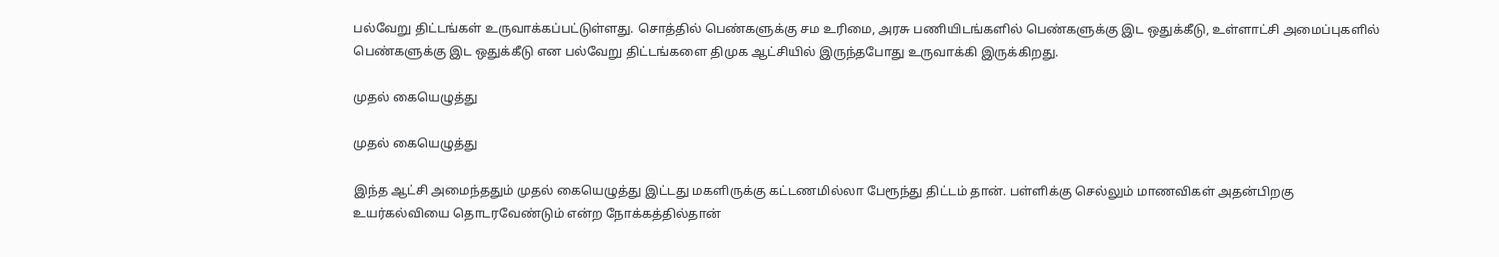பல்வேறு திட்டங்கள் உருவாக்கப்பட்டுள்ளது. சொத்தில் பெண்களுக்கு சம உரிமை, அரசு பணியிடங்களில் பெண்களுக்கு இட ஒதுக்கீடு, உள்ளாட்சி அமைப்புகளில் பெண்களுக்கு இட ஒதுக்கீடு என பல்வேறு திட்டங்களை திமுக ஆட்சியில் இருந்தபோது உருவாக்கி இருக்கிறது.

முதல் கையெழுத்து

முதல் கையெழுத்து

இந்த ஆட்சி அமைந்ததும் முதல் கையெழுத்து இட்டது மகளிருக்கு கட்டணமில்லா பேரூந்து திட்டம் தான். பள்ளிக்கு செல்லும் மாணவிகள் அதன்பிறகு உயர்கல்வியை தொடரவேண்டும் என்ற நோக்கத்தில்தான்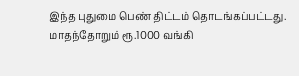இந்த புதுமை பெண் திட்டம் தொடங்கப்பட்டது. மாதந்தோறும் ரூ.1000 வங்கி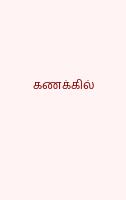கணக்கில்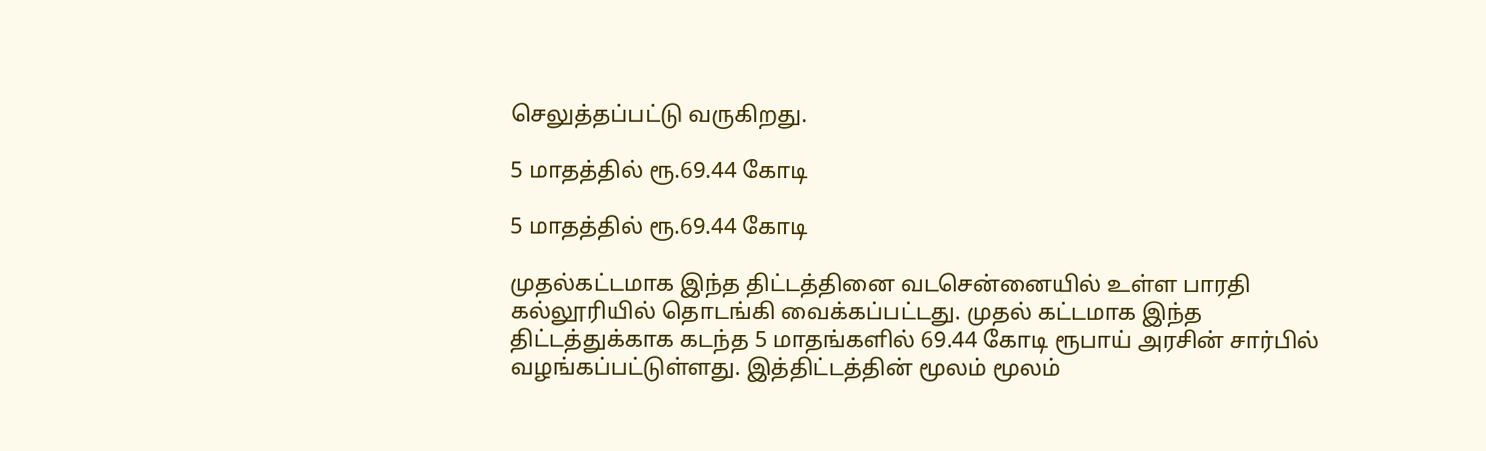செலுத்தப்பட்டு வருகிறது.

5 மாதத்தில் ரூ.69.44 கோடி

5 மாதத்தில் ரூ.69.44 கோடி

முதல்கட்டமாக இந்த திட்டத்தினை வடசென்னையில் உள்ள பாரதி கல்லூரியில் தொடங்கி வைக்கப்பட்டது. முதல் கட்டமாக இந்த திட்டத்துக்காக கடந்த 5 மாதங்களில் 69.44 கோடி ரூபாய் அரசின் சார்பில் வழங்கப்பட்டுள்ளது. இத்திட்டத்தின் மூலம் மூலம்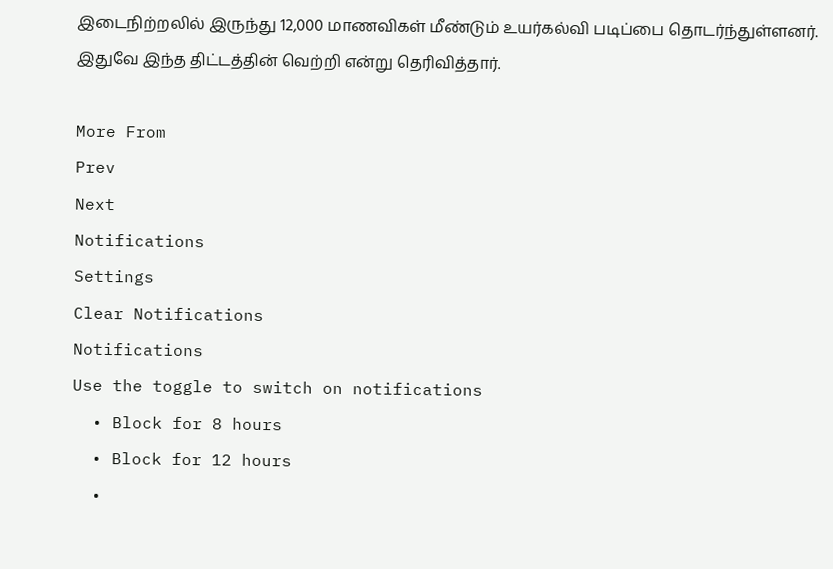இடைநிற்றலில் இருந்து 12,000 மாணவிகள் மீண்டும் உயர்கல்வி படிப்பை தொடர்ந்துள்ளனர். இதுவே இந்த திட்டத்தின் வெற்றி என்று தெரிவித்தார்.

More From
Prev
Next
Notifications
Settings
Clear Notifications
Notifications
Use the toggle to switch on notifications
  • Block for 8 hours
  • Block for 12 hours
  •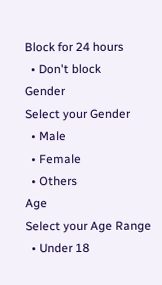Block for 24 hours
  • Don't block
Gender
Select your Gender
  • Male
  • Female
  • Others
Age
Select your Age Range
  • Under 18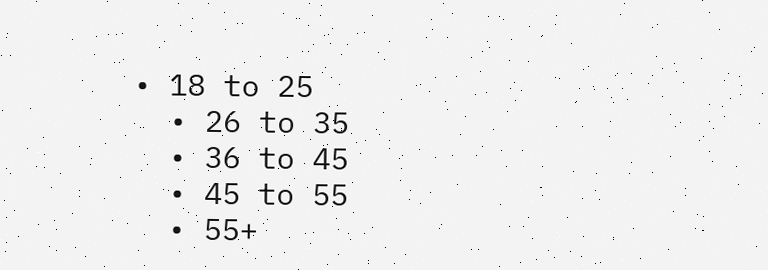• 18 to 25
  • 26 to 35
  • 36 to 45
  • 45 to 55
  • 55+